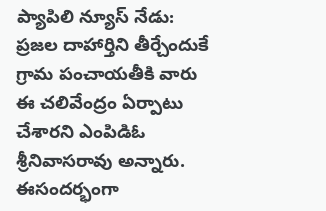ప్యాపిలి న్యూస్ నేడు: ప్రజల దాహార్తిని తీర్చేందుకే గ్రామ పంచాయతీకి వారు ఈ చలివేంద్రం ఏర్పాటు చేశారని ఎంపిడిఓ శ్రీనివాసరావు అన్నారు. ఈసందర్భంగా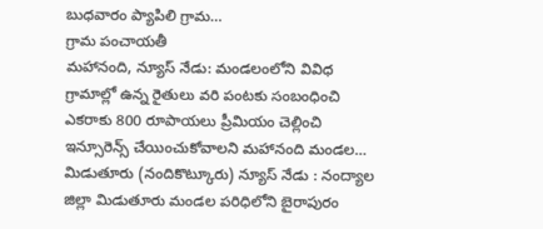బుధవారం ప్యాపిలి గ్రామ...
గ్రామ పంచాయతీ
మహానంది, న్యూస్ నేడు: మండలంలోని వివిధ గ్రామాల్లో ఉన్న రైతులు వరి పంటకు సంబంధించి ఎకరాకు 800 రూపాయలు ప్రీమియం చెల్లించి ఇన్సూరెన్స్ చేయించుకోవాలని మహానంది మండల...
మిడుతూరు (నందికొట్కూరు) న్యూస్ నేడు : నంద్యాల జిల్లా మిడుతూరు మండల పరిధిలోని బైరాపురం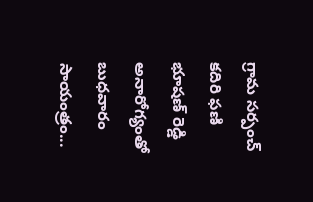గ్రామ సర్పంచ్ కదిరి ఫణి భూషణ్ రెడ్డి అనారోగ్యంతో బుధవారం సాయంత్రం...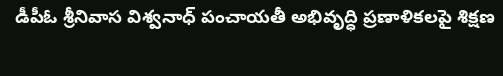డీపీఓ శ్రీనివాస విశ్వనాధ్ పంచాయతీ అభివృద్ధి ప్రణాళికలపై శిక్షణ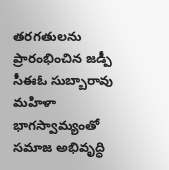తరగతులను ప్రారంభించిన జడ్పీ సీఈఓ సుబ్బారావు మహిళా భాగస్వామ్యంతో సమాజ అభివృద్ధి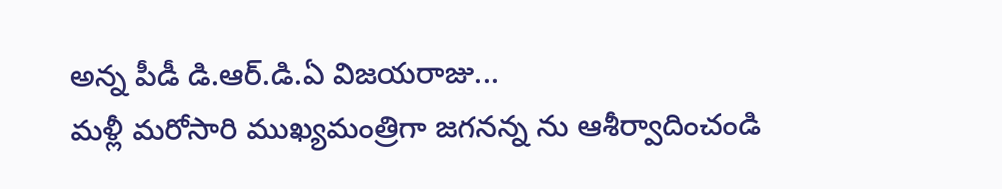అన్న పీడీ డి.ఆర్.డి.ఏ విజయరాజు...
మళ్లీ మరోసారి ముఖ్యమంత్రిగా జగనన్న ను ఆశీర్వాదించండి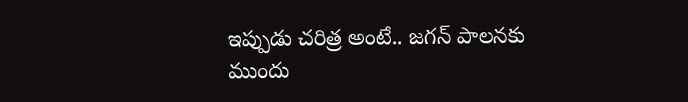ఇప్పుడు చరిత్ర అంటే.. జగన్ పాలనకు ముందు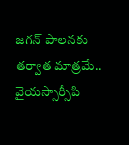జగన్ పాలనకు తర్వాత మాత్రమే.. వైయస్సార్సీపి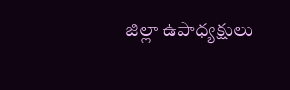జిల్లా ఉపాధ్యక్షులు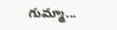గుమ్మా...